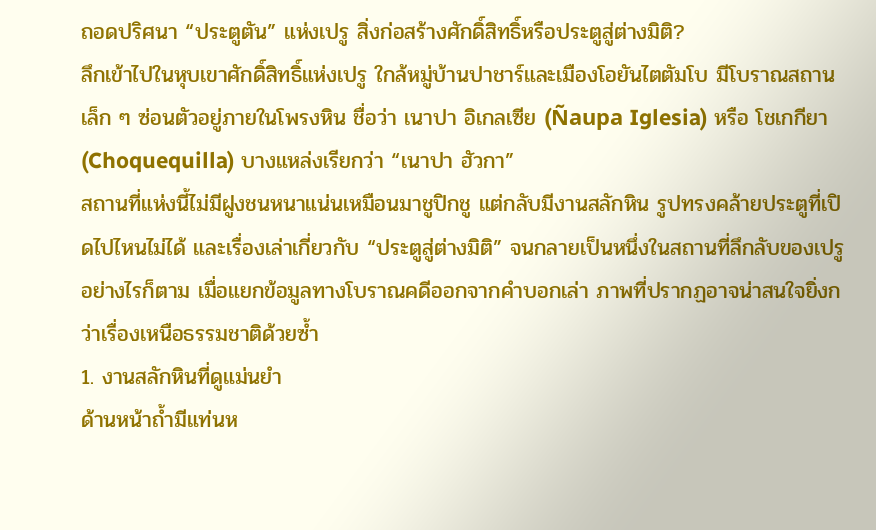ถอดปริศนา “ประตูตัน” แห่งเปรู สิ่งก่อสร้างศักดิ์สิทธิ์หรือประตูสู่ต่างมิติ?
ลึกเข้าไปในหุบเขาศักดิ์สิทธิ์แห่งเปรู ใกล้หมู่บ้านปาชาร์และเมืองโอยันไตตัมโบ มีโบราณสถานเล็ก ๆ ซ่อนตัวอยู่ภายในโพรงหิน ชื่อว่า เนาปา อิเกลเซีย (Ñaupa Iglesia) หรือ โชเกกียา (Choquequilla) บางแหล่งเรียกว่า “เนาปา ฮัวกา”
สถานที่แห่งนี้ไม่มีฝูงชนหนาแน่นเหมือนมาชูปิกชู แต่กลับมีงานสลักหิน รูปทรงคล้ายประตูที่เปิดไปไหนไม่ได้ และเรื่องเล่าเกี่ยวกับ “ประตูสู่ต่างมิติ” จนกลายเป็นหนึ่งในสถานที่ลึกลับของเปรู
อย่างไรก็ตาม เมื่อแยกข้อมูลทางโบราณคดีออกจากคำบอกเล่า ภาพที่ปรากฏอาจน่าสนใจยิ่งกว่าเรื่องเหนือธรรมชาติด้วยซ้ำ
1. งานสลักหินที่ดูแม่นยำ
ด้านหน้าถ้ำมีแท่นห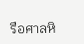รือศาลหิ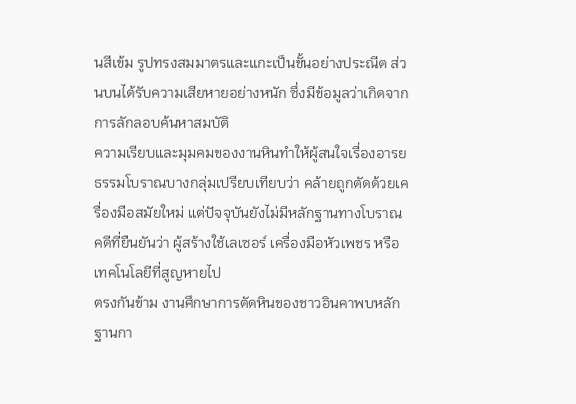นสีเข้ม รูปทรงสมมาตรและแกะเป็นขั้นอย่างประณีต ส่วนบนได้รับความเสียหายอย่างหนัก ซึ่งมีข้อมูลว่าเกิดจากการลักลอบค้นหาสมบัติ
ความเรียบและมุมคมของงานหินทำให้ผู้สนใจเรื่องอารยธรรมโบราณบางกลุ่มเปรียบเทียบว่า คล้ายถูกตัดด้วยเครื่องมือสมัยใหม่ แต่ปัจจุบันยังไม่มีหลักฐานทางโบราณคดีที่ยืนยันว่า ผู้สร้างใช้เลเซอร์ เครื่องมือหัวเพชร หรือเทคโนโลยีที่สูญหายไป
ตรงกันข้าม งานศึกษาการตัดหินของชาวอินคาพบหลักฐานกา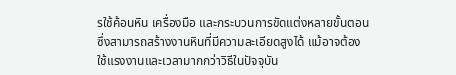รใช้ค้อนหิน เครื่องมือ และกระบวนการขัดแต่งหลายขั้นตอน ซึ่งสามารถสร้างงานหินที่มีความละเอียดสูงได้ แม้อาจต้องใช้แรงงานและเวลามากกว่าวิธีในปัจจุบัน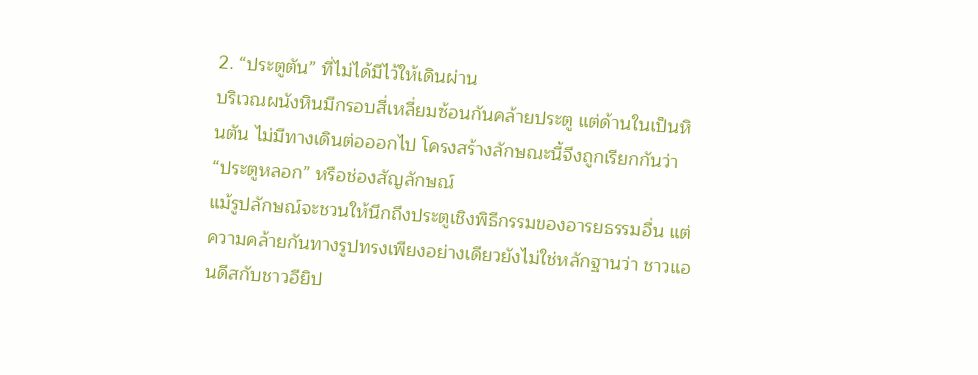2. “ประตูตัน” ที่ไม่ได้มีไว้ให้เดินผ่าน
บริเวณผนังหินมีกรอบสี่เหลี่ยมซ้อนกันคล้ายประตู แต่ด้านในเป็นหินตัน ไม่มีทางเดินต่อออกไป โครงสร้างลักษณะนี้จึงถูกเรียกกันว่า “ประตูหลอก” หรือช่องสัญลักษณ์
แม้รูปลักษณ์จะชวนให้นึกถึงประตูเชิงพิธีกรรมของอารยธรรมอื่น แต่ความคล้ายกันทางรูปทรงเพียงอย่างเดียวยังไม่ใช่หลักฐานว่า ชาวแอนดีสกับชาวอียิป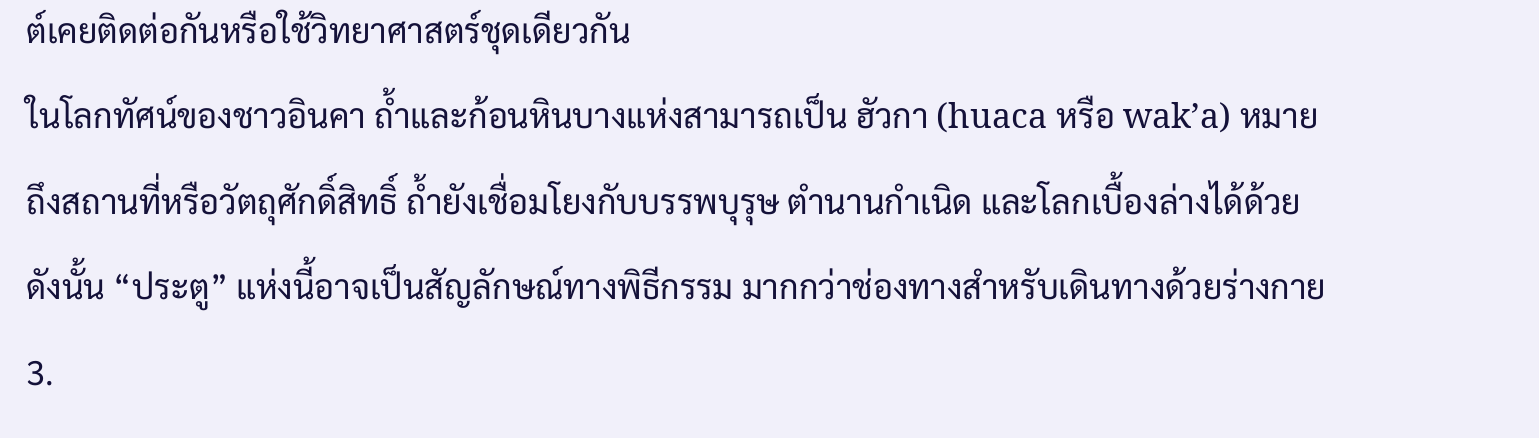ต์เคยติดต่อกันหรือใช้วิทยาศาสตร์ชุดเดียวกัน
ในโลกทัศน์ของชาวอินคา ถ้ำและก้อนหินบางแห่งสามารถเป็น ฮัวกา (huaca หรือ wak’a) หมายถึงสถานที่หรือวัตถุศักดิ์สิทธิ์ ถ้ำยังเชื่อมโยงกับบรรพบุรุษ ตำนานกำเนิด และโลกเบื้องล่างได้ด้วย ดังนั้น “ประตู” แห่งนี้อาจเป็นสัญลักษณ์ทางพิธีกรรม มากกว่าช่องทางสำหรับเดินทางด้วยร่างกาย
3.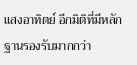แสงอาทิตย์ อีกมิติที่มีหลักฐานรองรับมากกว่า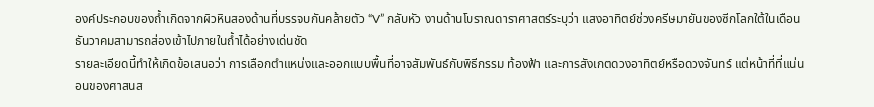องค์ประกอบของถ้ำเกิดจากผิวหินสองด้านที่บรรจบกันคล้ายตัว “V” กลับหัว งานด้านโบราณดาราศาสตร์ระบุว่า แสงอาทิตย์ช่วงครีษมายันของซีกโลกใต้ในเดือนธันวาคมสามารถส่องเข้าไปภายในถ้ำได้อย่างเด่นชัด
รายละเอียดนี้ทำให้เกิดข้อเสนอว่า การเลือกตำแหน่งและออกแบบพื้นที่อาจสัมพันธ์กับพิธีกรรม ท้องฟ้า และการสังเกตดวงอาทิตย์หรือดวงจันทร์ แต่หน้าที่ที่แน่นอนของศาสนส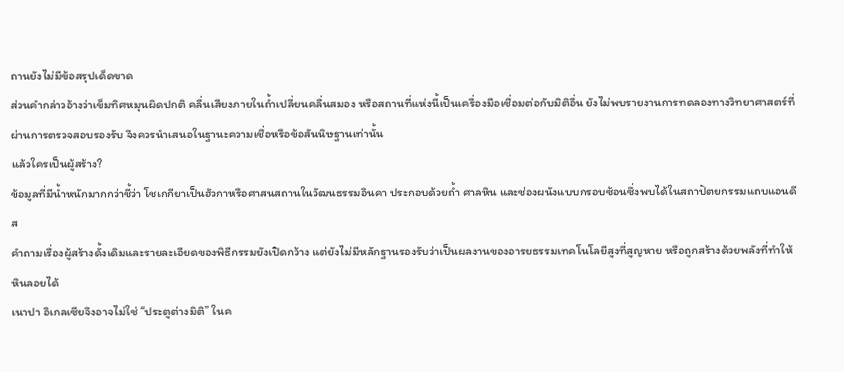ถานยังไม่มีข้อสรุปเด็ดขาด
ส่วนคำกล่าวอ้างว่าเข็มทิศหมุนผิดปกติ คลื่นเสียงภายในถ้ำเปลี่ยนคลื่นสมอง หรือสถานที่แห่งนี้เป็นเครื่องมือเชื่อมต่อกับมิติอื่น ยังไม่พบรายงานการทดลองทางวิทยาศาสตร์ที่ผ่านการตรวจสอบรองรับ จึงควรนำเสนอในฐานะความเชื่อหรือข้อสันนิษฐานเท่านั้น
แล้วใครเป็นผู้สร้าง?
ข้อมูลที่มีน้ำหนักมากกว่าชี้ว่า โชเกกียาเป็นฮัวกาหรือศาสนสถานในวัฒนธรรมอินคา ประกอบด้วยถ้ำ ศาลหิน และช่องผนังแบบกรอบซ้อนซึ่งพบได้ในสถาปัตยกรรมแถบแอนดีส
คำถามเรื่องผู้สร้างดั้งเดิมและรายละเอียดของพิธีกรรมยังเปิดกว้าง แต่ยังไม่มีหลักฐานรองรับว่าเป็นผลงานของอารยธรรมเทคโนโลยีสูงที่สูญหาย หรือถูกสร้างด้วยพลังที่ทำให้หินลอยได้
เนาปา อิเกลเซียจึงอาจไม่ใช่ “ประตูต่างมิติ” ในค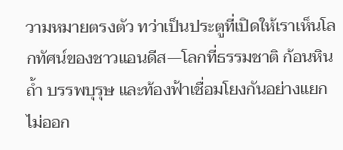วามหมายตรงตัว ทว่าเป็นประตูที่เปิดให้เราเห็นโลกทัศน์ของชาวแอนดีส—โลกที่ธรรมชาติ ก้อนหิน ถ้ำ บรรพบุรุษ และท้องฟ้าเชื่อมโยงกันอย่างแยกไม่ออก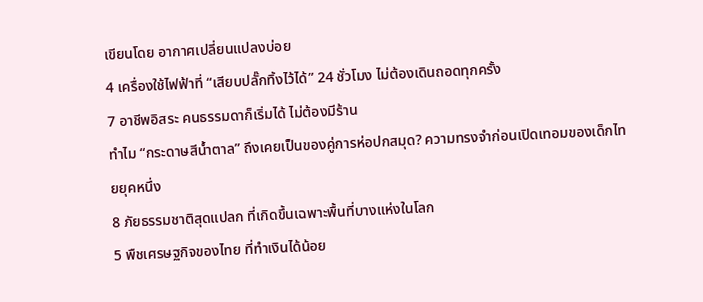เขียนโดย อากาศเปลี่ยนแปลงบ่อย
4 เครื่องใช้ไฟฟ้าที่ “เสียบปลั๊กทิ้งไว้ได้” 24 ชั่วโมง ไม่ต้องเดินถอดทุกครั้ง
7 อาชีพอิสระ คนธรรมดาก็เริ่มได้ ไม่ต้องมีร้าน
ทำไม “กระดาษสีน้ำตาล” ถึงเคยเป็นของคู่การห่อปกสมุด? ความทรงจำก่อนเปิดเทอมของเด็กไทยยุคหนึ่ง
8 ภัยธรรมชาติสุดแปลก ที่เกิดขึ้นเฉพาะพื้นที่บางแห่งในโลก
5 พืชเศรษฐกิจของไทย ที่ทำเงินได้น้อย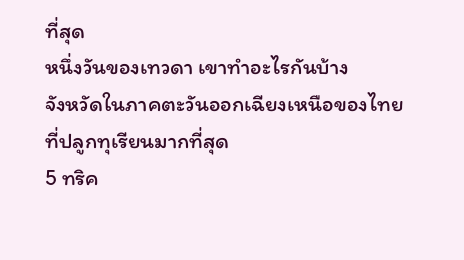ที่สุด
หนึ่งวันของเทวดา เขาทำอะไรกันบ้าง
จังหวัดในภาคตะวันออกเฉียงเหนือของไทย ที่ปลูกทุเรียนมากที่สุด
5 ทริค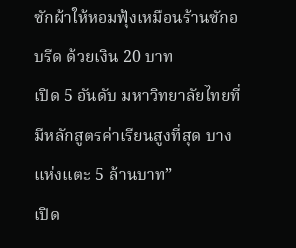ซักผ้าให้หอมฟุ้งเหมือนร้านซักอบรีด ด้วยเงิน 20 บาท
เปิด 5 อันดับ มหาวิทยาลัยไทยที่มีหลักสูตรค่าเรียนสูงที่สุด บางแห่งแตะ 5 ล้านบาท”
เปิด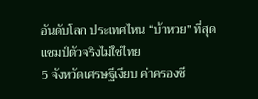อันดับโลก ประเทศไหน “บ้าหวย” ที่สุด แชมป์ตัวจริงไม่ใช่ไทย
5 จังหวัดเศรษฐีเงียบ ค่าครองชี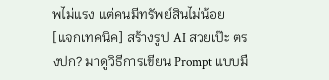พไม่แรง แต่คนมีทรัพย์สินไม่น้อย
[แจกเทคนิค] สร้างรูป AI สวยเป๊ะ ตรงปก? มาดูวิธีการเขียน Prompt แบบมื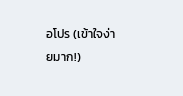อโปร (เข้าใจง่ายมาก!)